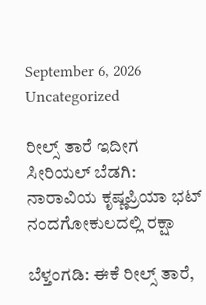September 6, 2026
Uncategorized

ರೀಲ್ಸ್‌ ತಾರೆ ಇದೀಗ ಸೀರಿಯಲ್ ಬೆಡಗಿ: ನಾರಾವಿಯ ಕೃಷ್ಣಪ್ರಿಯಾ ಭಟ್ ನಂದಗೋಕುಲದಲ್ಲಿ ರಕ್ಷಾ

ಬೆಳ್ತಂಗಡಿ: ಈಕೆ ರೀಲ್ಸ್‌ ತಾರೆ,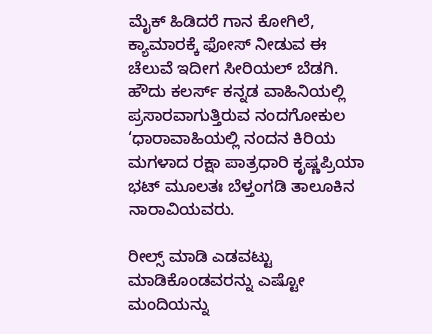ಮೈಕ್ ಹಿಡಿದರೆ ಗಾನ ಕೋಗಿಲೆ, ಕ್ಯಾಮಾರಕ್ಕೆ ಫೋಸ್ ನೀಡುವ ಈ ಚೆಲುವೆ ಇದೀಗ ಸೀರಿಯಲ್ ಬೆಡಗಿ. ಹೌದು ಕಲರ್ಸ್ ಕನ್ನಡ ವಾಹಿನಿಯಲ್ಲಿ ಪ್ರಸಾರವಾಗುತ್ತಿರುವ ನಂದಗೋಕುಲ ‘ಧಾರಾವಾಹಿಯಲ್ಲಿ ನಂದನ ಕಿರಿಯ ಮಗಳಾದ ರಕ್ಷಾ ಪಾತ್ರಧಾರಿ ಕೃಷ್ಣಪ್ರಿಯಾ ಭಟ್ ಮೂಲತಃ ಬೆಳ್ತಂಗಡಿ ತಾಲೂಕಿನ ನಾರಾವಿಯವರು.

ರೀಲ್ಸ್‌ ಮಾಡಿ ಎಡವಟ್ಟು ಮಾಡಿಕೊಂಡವರನ್ನು ಎಷ್ಟೋ ಮಂದಿಯನ್ನು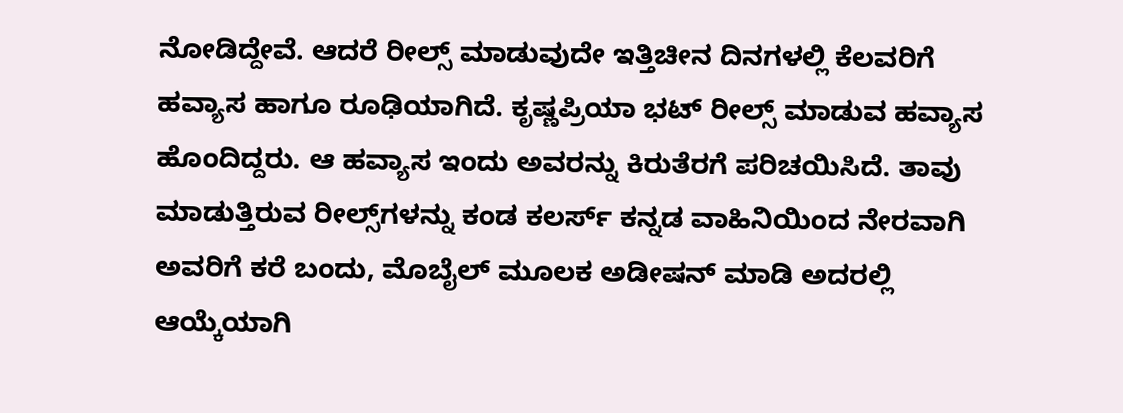ನೋಡಿದ್ದೇವೆ. ಆದರೆ ರೀಲ್ಸ್‌ ಮಾಡುವುದೇ ಇತ್ತಿಚೀನ ದಿನಗಳಲ್ಲಿ ಕೆಲವರಿಗೆ ಹವ್ಯಾಸ ಹಾಗೂ ರೂಢಿಯಾಗಿದೆ. ಕೃಷ್ಣಪ್ರಿಯಾ ಭಟ್ ರೀಲ್ಸ್‌ ಮಾಡುವ ಹವ್ಯಾಸ ಹೊಂದಿದ್ದರು. ಆ ಹವ್ಯಾಸ ಇಂದು ಅವರನ್ನು ಕಿರುತೆರಗೆ ಪರಿಚಯಿಸಿದೆ. ತಾವು ಮಾಡುತ್ತಿರುವ ರೀಲ್ಸ್‌ಗಳನ್ನು ಕಂಡ ಕಲರ್ಸ್ ಕನ್ನಡ ವಾಹಿನಿಯಿಂದ ನೇರವಾಗಿ ಅವರಿಗೆ ಕರೆ ಬಂದು, ಮೊಬೈಲ್ ಮೂಲಕ ಅಡೀಷನ್ ಮಾಡಿ ಅದರಲ್ಲಿ ಆಯ್ಕೆಯಾಗಿ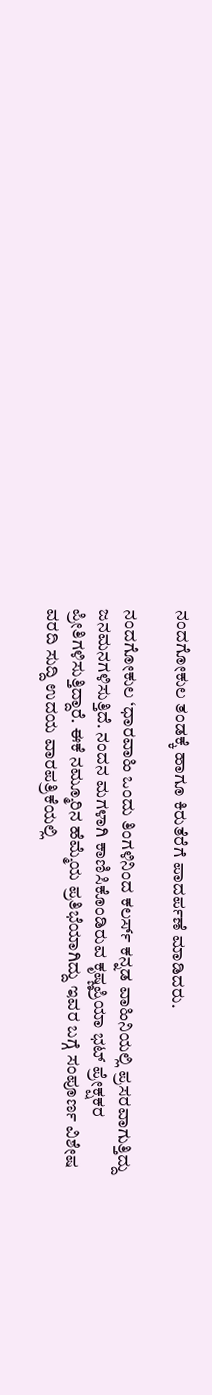ನಂದಗೋಕುಲ ತಂಡಕ್ಕೆ ಹಾಗೂ ಕಿರುತೆರೆಗೆ ಪಾದರ್ಪಣೆ ಮಾಡಿದರು.

ನಂದಗೋಕುಲ ‘ಧಾರವಾಹಿ ಒಂದು ತಿಂಗಳಿನಿಂದ ಕಲರ್ಸ್ ಕನ್ನಡ ವಾಹಿನಿಯಲ್ಲಿ ಪ್ರಸರವಾಗುತ್ತಿದ್ದು ಜನಮನಗಳಿಸುತ್ತಿದೆ. ನಂದನ ಮಗಳಾಗಿ ಕಾಣಿಸಿಕೊಂಡಿರುವ ಕೃಷ್ಣಪ್ರಿಯಾ ಭಟ್ ಪ್ರೇಕ್ಷಕರ ಪ್ರೀತಿಗಳಿಸುತ್ತಿದ್ದಾರೆ. ಈಕೆ ನಮ್ಮೂರಿನ ಹೆಮ್ಮೆಯ ಪ್ರತಿಭೆಯಾಗಿದ್ದು ಇವರ ಬಗ್ಗೆ ಸಂಪೂರ್ಣ ವಿಶೇಷ ವರದಿ ಸುದ್ದಿ ಉದಯ ವಾರಪತ್ರಿಕೆಯಲ್ಲಿ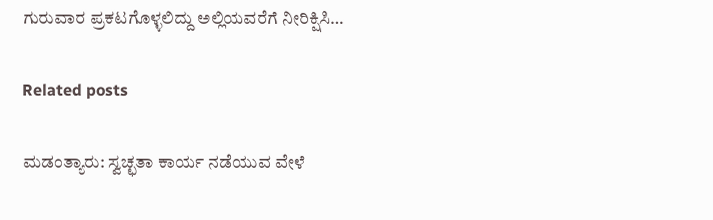ಗುರುವಾರ ಪ್ರಕಟಗೊಳ್ಳಲಿದ್ದು ಅಲ್ಲಿಯವರೆಗೆ ನೀರಿಕ್ಷಿಸಿ…

Related posts

ಮಡಂತ್ಯಾರು: ಸ್ವಚ್ಛತಾ ಕಾರ್ಯ ನಡೆಯುವ ವೇಳೆ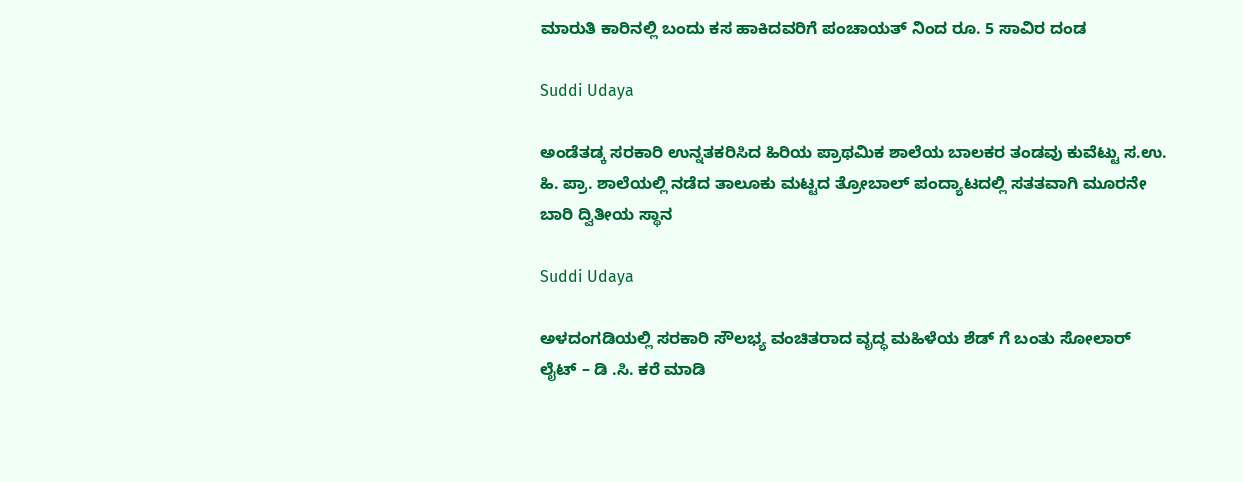ಮಾರುತಿ ಕಾರಿನಲ್ಲಿ ಬಂದು ಕಸ ಹಾಕಿದವರಿಗೆ ಪಂಚಾಯತ್ ನಿಂದ ರೂ. 5 ಸಾವಿರ ದಂಡ

Suddi Udaya

ಅಂಡೆತಡ್ಕ ಸರಕಾರಿ ಉನ್ನತಕರಿಸಿದ ಹಿರಿಯ ಪ್ರಾಥಮಿಕ ಶಾಲೆಯ ಬಾಲಕರ ತಂಡವು ಕುವೆಟ್ಟು ಸ.ಉ. ಹಿ. ಪ್ರಾ. ಶಾಲೆಯಲ್ಲಿ ನಡೆದ ತಾಲೂಕು ಮಟ್ಟದ ತ್ರೋಬಾಲ್ ಪಂದ್ಯಾಟದಲ್ಲಿ ಸತತವಾಗಿ ಮೂರನೇ ಬಾರಿ ದ್ವಿತೀಯ ಸ್ಥಾನ

Suddi Udaya

ಅಳದಂಗಡಿಯಲ್ಲಿ ಸರಕಾರಿ ಸೌಲಭ್ಯ ವಂಚಿತರಾದ ವೃದ್ಧ ಮಹಿಳೆಯ ಶೆಡ್ ಗೆ ಬಂತು ಸೋಲಾರ್ ಲೈಟ್ – ಡಿ .ಸಿ. ಕರೆ ಮಾಡಿ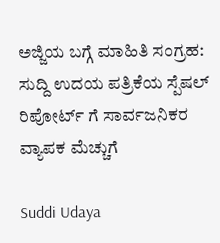ಅಜ್ಜಿಯ ಬಗ್ಗೆ ಮಾಹಿತಿ ಸಂಗ್ರಹ: ಸುದ್ದಿ ಉದಯ ಪತ್ರಿಕೆಯ ಸ್ಪೆಷಲ್ ರಿಪೋರ್ಟ್ ಗೆ ಸಾರ್ವಜನಿಕರ ವ್ಯಾಪಕ ಮೆಚ್ಚುಗೆ

Suddi Udaya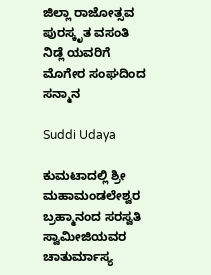ಜಿಲ್ಲಾ ರಾಜೋತ್ಸವ ಪುರಸ್ಕೃತ ವಸಂತಿ ನಿಡ್ಲೆ ಯವರಿಗೆ ಮೊಗೇರ ಸಂಘದಿಂದ ಸನ್ಮಾನ

Suddi Udaya

ಕುಮಟಾದಲ್ಲಿ ಶ್ರೀ ಮಹಾಮಂಡಲೇಶ್ವರ ಬ್ರಹ್ಮಾನಂದ ಸರಸ್ವತಿ ಸ್ವಾಮೀಜಿಯವರ ಚಾತುರ್ಮಾಸ್ಯ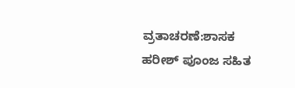ವ್ರತಾಚರಣೆ:ಶಾಸಕ ಹರೀಶ್ ಪೂಂಜ ಸಹಿತ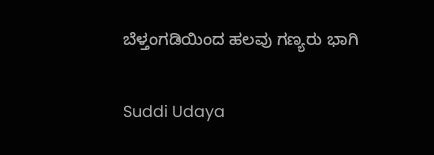ಬೆಳ್ತಂಗಡಿಯಿಂದ ಹಲವು ಗಣ್ಯರು ಭಾಗಿ

Suddi Udaya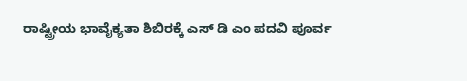ರಾಷ್ಟ್ರೀಯ ಭಾವೈಕ್ಯತಾ ಶಿಬಿರಕ್ಕೆ ಎಸ್ ಡಿ ಎಂ ಪದವಿ ಪೂರ್ವ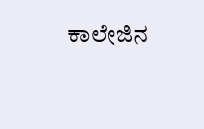ಕಾಲೇಜಿನ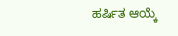ಹರ್ಷಿತ ಆಯ್ಕೆ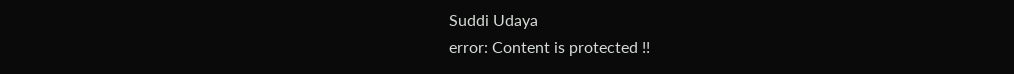Suddi Udaya
error: Content is protected !!